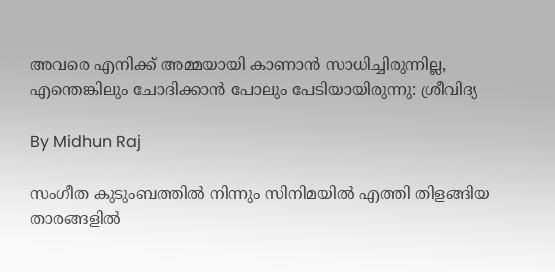അവരെ എനിക്ക് അമ്മയായി കാണാന്‍ സാധിച്ചിരുന്നില്ല, എന്തെങ്കിലും ചോദിക്കാന്‍ പോലും പേടിയായിരുന്നു: ശ്രീവിദ്യ

By Midhun Raj

സംഗീത കുടുംബത്തില്‍ നിന്നും സിനിമയില്‍ എത്തി തിളങ്ങിയ താരങ്ങളില്‍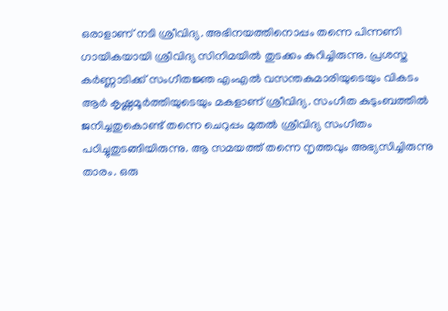ഒരാളാണ് നടി ശ്രീവിദ്യ. അഭിനയത്തിനൊപ്പം തന്നെ പിന്നണി ഗായികയായി ശ്രീവിദ്യ സിനിമയില്‍ തുടക്കം കുറിച്ചിരുന്നു. പ്രശസ്ത കര്‍ണ്ണാടിക്ക് സംഗീതജ്ഞ എംഎല്‍ വസന്തകുമാരിയുടെയും വികടം ആര്‍ കൃഷ്ണമൂര്‍ത്തിയുടെയും മകളാണ് ശ്രീവിദ്യ. സംഗീത കുടുംബത്തില്‍ ജനിച്ചതുകൊണ്ട് തന്നെ ചെറുപ്പം മുതല്‍ ശ്രീവിദ്യ സംഗീതം പഠിച്ചുതുടങ്ങിയിരുന്നു. ആ സമയത്ത് തന്നെ നൃത്തവും അഭ്യസിച്ചിരുന്നു താരം. ഒരു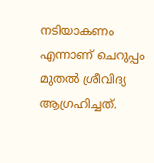നടിയാകണം എന്നാണ് ചെറുപ്പം മുതല്‍ ശ്രീവിദ്യ ആഗ്രഹിച്ചത്.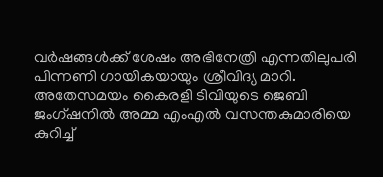വര്‍ഷങ്ങള്‍ക്ക് ശേഷം അഭിനേത്രി എന്നതിലുപരി പിന്നണി ഗായികയായും ശ്രീവിദ്യ മാറി. അതേസമയം കൈരളി ടിവിയുടെ ജെബി ജംഗ്ഷനില്‍ അമ്മ എംഎല്‍ വസന്തകുമാരിയെ കുറിച്ച്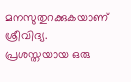മനസുതുറക്കുകയാണ് ശ്രീവിദ്യ. പ്രശസ്തയായ ഒരു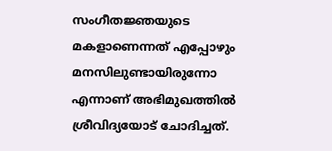സംഗീതജ്ഞയുടെ മകളാണെന്നത് എപ്പോഴും മനസിലുണ്ടായിരുന്നോ എന്നാണ് അഭിമുഖത്തില്‍ ശ്രീവിദ്യയോട് ചോദിച്ചത്.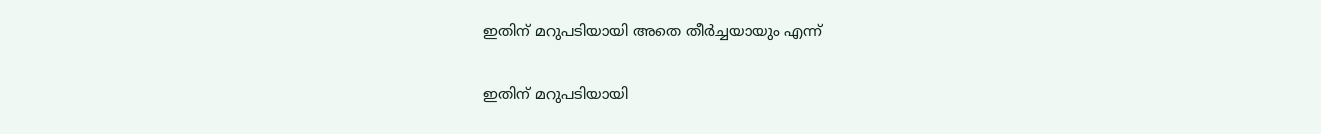ഇതിന് മറുപടിയായി അതെ തീര്‍ച്ചയായും എന്ന്

ഇതിന് മറുപടിയായി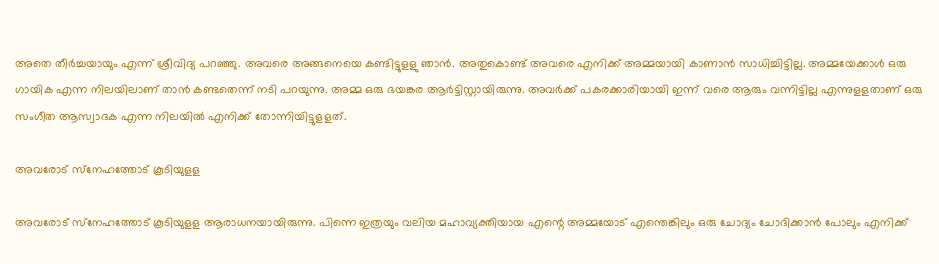അതെ തീര്‍ച്ചയായും എന്ന് ശ്രീവിദ്യ പറഞ്ഞു. അവരെ അങ്ങനെയെ കണ്ടിട്ടുളളു ഞാന്‍. അതുകൊണ്ട് അവരെ എനിക്ക് അമ്മയായി കാണാന്‍ സാധിച്ചിട്ടില്ല. അമ്മയേക്കാള്‍ ഒരു ഗായിക എന്ന നിലയിലാണ് താന്‍ കണ്ടതെന്ന് നടി പറയുന്നു. അമ്മ ഒരു ഭയങ്കര ആര്‍ട്ടിസ്റ്റായിരുന്നു. അവര്‍ക്ക് പകരക്കാരിയായി ഇന്ന് വരെ ആരും വന്നിട്ടില്ല എന്നുളളതാണ് ഒരു സംഗീത ആസ്വാദക എന്ന നിലയില്‍ എനിക്ക് തോന്നിയിട്ടുളളത്.

അവരോട് സ്‌നേഹത്തോട് കൂടിയുളള

അവരോട് സ്‌നേഹത്തോട് കൂടിയുളള ആരാധനയായിരുന്നു. പിന്നെ ഇത്രയും വലിയ മഹാവ്യക്തിയായ എന്റെ അമ്മയോട് എന്തെങ്കിലും ഒരു ചോദ്യം ചോദിക്കാന്‍ പോലും എനിക്ക്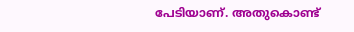പേടിയാണ്. അതുകൊണ്ട്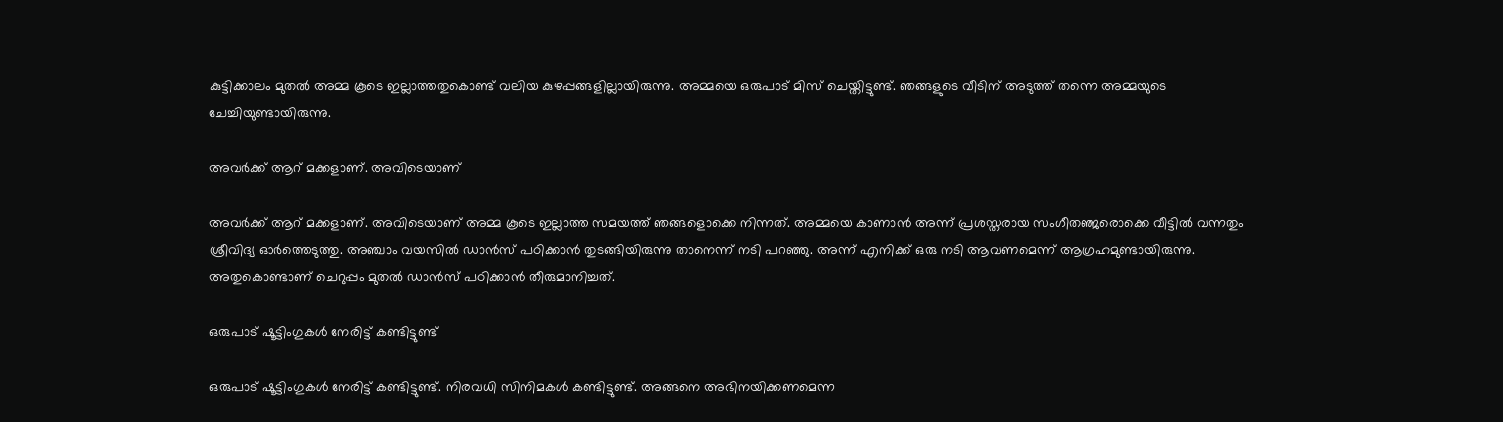കുട്ടിക്കാലം മുതല്‍ അമ്മ കൂടെ ഇല്ലാത്തതുകൊണ്ട് വലിയ കുഴപ്പങ്ങളില്ലായിരുന്നു. അമ്മയെ ഒരുപാട് മിസ് ചെയ്തിട്ടുണ്ട്. ഞങ്ങളുടെ വീടിന് അടുത്ത് തന്നെ അമ്മയുടെ ചേച്ചിയുണ്ടായിരുന്നു.

അവര്‍ക്ക് ആറ് മക്കളാണ്. അവിടെയാണ്

അവര്‍ക്ക് ആറ് മക്കളാണ്. അവിടെയാണ് അമ്മ കൂടെ ഇല്ലാത്ത സമയത്ത് ഞങ്ങളൊക്കെ നിന്നത്. അമ്മയെ കാണാന്‍ അന്ന് പ്രശസ്തരായ സംഗീതഞ്ജരൊക്കെ വീട്ടില്‍ വന്നതും ശ്രീവിദ്യ ഓര്‍ത്തെടുത്തു. അഞ്ചാം വയസില്‍ ഡാന്‍സ് പഠിക്കാന്‍ തുടങ്ങിയിരുന്നു താനെന്ന് നടി പറഞ്ഞു. അന്ന് എനിക്ക് ഒരു നടി ആവണമെന്ന് ആഗ്രഹമുണ്ടായിരുന്നു. അതുകൊണ്ടാണ് ചെറുപ്പം മുതല്‍ ഡാന്‍സ് പഠിക്കാന്‍ തീരുമാനിച്ചത്.

ഒരുപാട് ഷൂട്ടിംഗുകള്‍ നേരിട്ട് കണ്ടിട്ടുണ്ട്

ഒരുപാട് ഷൂട്ടിംഗുകള്‍ നേരിട്ട് കണ്ടിട്ടുണ്ട്. നിരവധി സിനിമകള്‍ കണ്ടിട്ടുണ്ട്. അങ്ങനെ അഭിനയിക്കണമെന്ന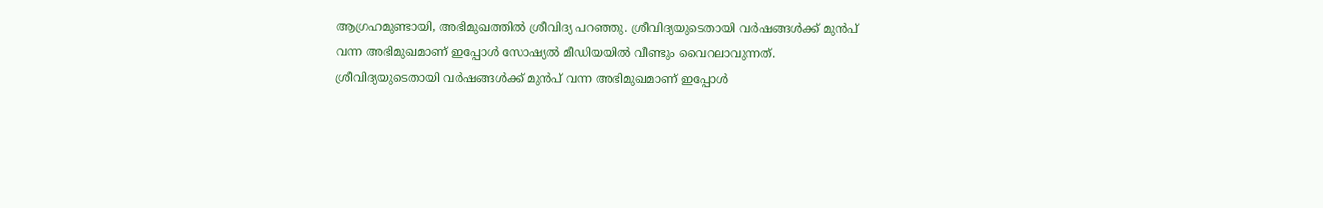ആഗ്രഹമുണ്ടായി, അഭിമുഖത്തില്‍ ശ്രീവിദ്യ പറഞ്ഞു. ശ്രീവിദ്യയുടെതായി വര്‍ഷങ്ങള്‍ക്ക് മുന്‍പ് വന്ന അഭിമുഖമാണ് ഇപ്പോള്‍ സോഷ്യല്‍ മീഡിയയില്‍ വീണ്ടും വൈറലാവുന്നത്. ശ്രീവിദ്യയുടെതായി വര്‍ഷങ്ങള്‍ക്ക് മുന്‍പ് വന്ന അഭിമുഖമാണ് ഇപ്പോള്‍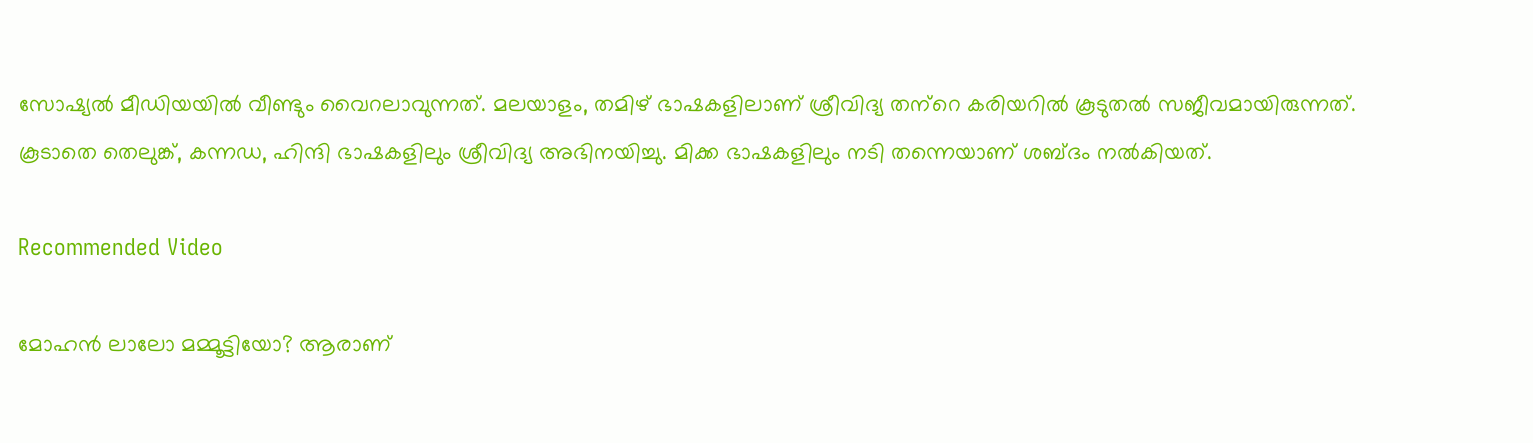സോഷ്യല്‍ മീഡിയയില്‍ വീണ്ടും വൈറലാവുന്നത്. മലയാളം, തമിഴ് ഭാഷകളിലാണ് ശ്രീവിദ്യ തന്‌റെ കരിയറില്‍ കൂടുതല്‍ സജീവമായിരുന്നത്. കൂടാതെ തെലുങ്ക്, കന്നഡ, ഹിന്ദി ഭാഷകളിലും ശ്രീവിദ്യ അഭിനയിച്ചു. മിക്ക ഭാഷകളിലും നടി തന്നെയാണ് ശബ്ദം നല്‍കിയത്.

Recommended Video

മോഹൻ ലാലോ മമ്മൂട്ടിയോ? ആരാണ്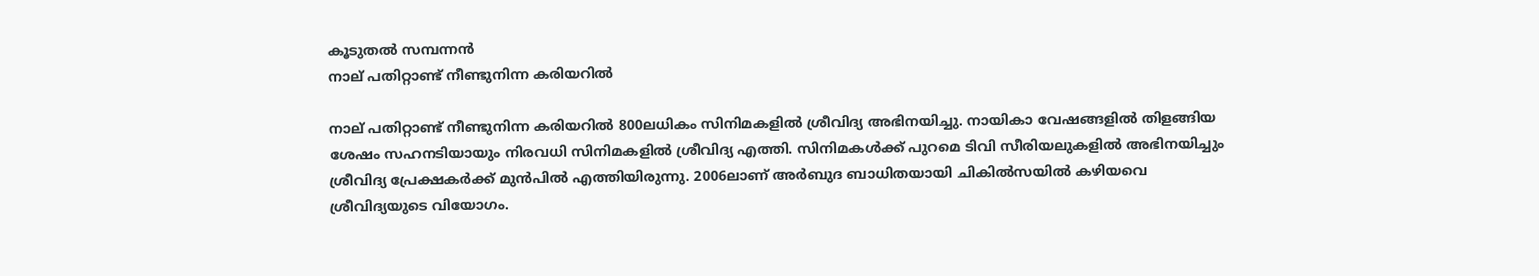കൂടുതൽ സമ്പന്നൻ
നാല് പതിറ്റാണ്ട് നീണ്ടുനിന്ന കരിയറില്‍

നാല് പതിറ്റാണ്ട് നീണ്ടുനിന്ന കരിയറില്‍ 800ലധികം സിനിമകളില്‍ ശ്രീവിദ്യ അഭിനയിച്ചു. നായികാ വേഷങ്ങളില്‍ തിളങ്ങിയ ശേഷം സഹനടിയായും നിരവധി സിനിമകളില്‍ ശ്രീവിദ്യ എത്തി. സിനിമകള്‍ക്ക് പുറമെ ടിവി സീരിയലുകളില്‍ അഭിനയിച്ചും ശ്രീവിദ്യ പ്രേക്ഷകര്‍ക്ക് മുന്‍പില്‍ എത്തിയിരുന്നു. 2006ലാണ് അര്‍ബുദ ബാധിതയായി ചികില്‍സയില്‍ കഴിയവെ ശ്രീവിദ്യയുടെ വിയോഗം.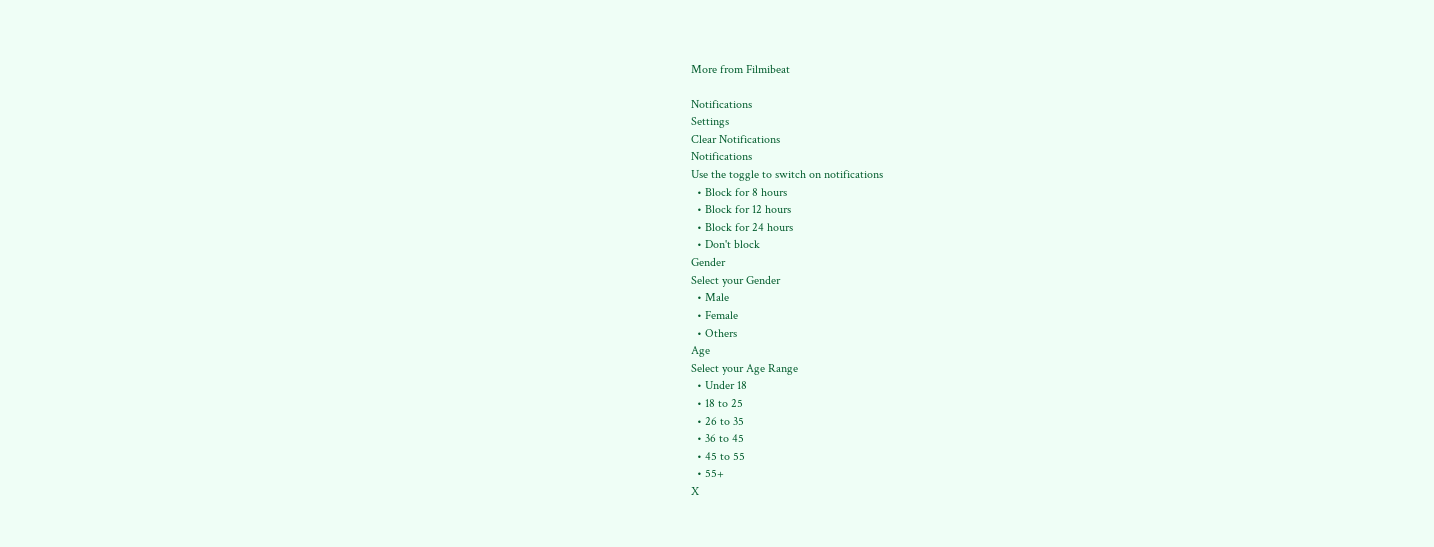More from Filmibeat

Notifications
Settings
Clear Notifications
Notifications
Use the toggle to switch on notifications
  • Block for 8 hours
  • Block for 12 hours
  • Block for 24 hours
  • Don't block
Gender
Select your Gender
  • Male
  • Female
  • Others
Age
Select your Age Range
  • Under 18
  • 18 to 25
  • 26 to 35
  • 36 to 45
  • 45 to 55
  • 55+
X